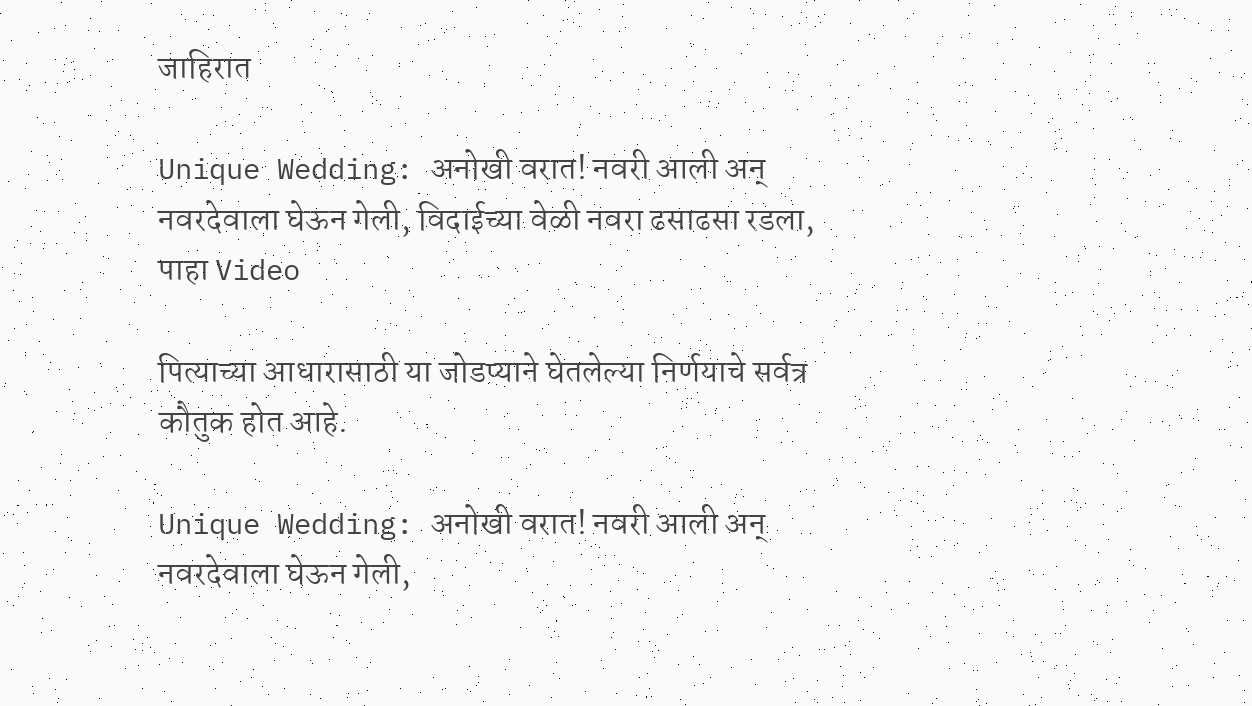जाहिरात

Unique Wedding: अनोखी वरात! नवरी आली अन् नवरदेवाला घेऊन गेली, विदाईच्या वेळी नवरा ढसाढसा रडला, पाहा Video

पित्याच्या आधारासाठी या जोडप्याने घेतलेल्या निर्णयाचे सर्वत्र कौतुक होत आहे.

Unique Wedding: अनोखी वरात! नवरी आली अन् नवरदेवाला घेऊन गेली,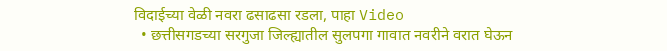विदाईच्या वेळी नवरा ढसाढसा रडला, पाहा Video
  • छत्तीसगडच्या सरगुजा जिल्ह्यातील सुलपगा गावात नवरीने वरात घेऊन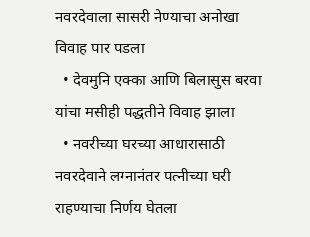नवरदेवाला सासरी नेण्याचा अनोखा विवाह पार पडला
  • देवमुनि एक्का आणि बिलासुस बरवा यांचा मसीही पद्धतीने विवाह झाला
  • नवरीच्या घरच्या आधारासाठी नवरदेवाने लग्नानंतर पत्नीच्या घरी राहण्याचा निर्णय घेतला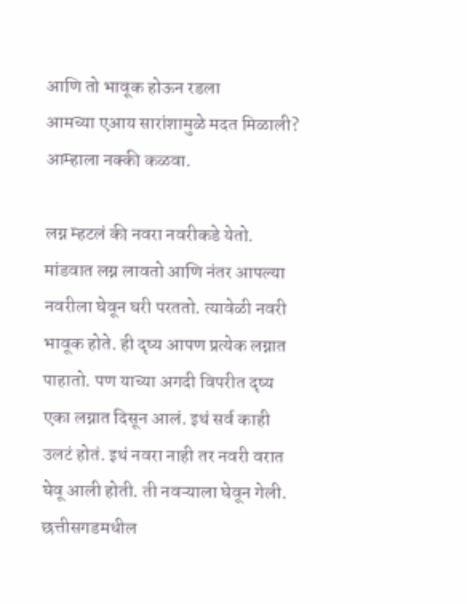आणि तो भावूक होऊन रडला
आमच्या एआय सारांशामुळे मदत मिळाली?
आम्हाला नक्की कळवा.

लग्न म्हटलं की नवरा नवरीकडे येतो. मांडवात लग्न लावतो आणि नंतर आपल्या नवरीला घेवून घरी परततो. त्यावेळी नवरी भावूक होते. ही दृष्य आपण प्रत्येक लग्नात पाहातो. पण याच्या अगदी विपरीत दृष्य एका लग्नात दिसून आलं. इथं सर्व काही उलटं होतं. इथं नवरा नाही तर नवरी वरात घेवू आली होती. ती नवऱ्याला घेवून गेली. छत्तीसगडमधील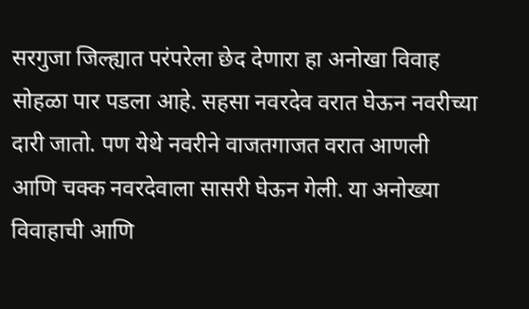सरगुजा जिल्ह्यात परंपरेला छेद देणारा हा अनोखा विवाह सोहळा पार पडला आहे. सहसा नवरदेव वरात घेऊन नवरीच्या दारी जातो. पण येथे नवरीने वाजतगाजत वरात आणली आणि चक्क नवरदेवाला सासरी घेऊन गेली. या अनोख्या विवाहाची आणि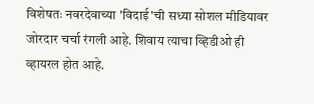विशेषतः नवरदेवाच्या 'विदाई'ची सध्या सोशल मीडियावर जोरदार चर्चा रंगली आहे. शिवाय त्याचा व्हिडीओ ही व्हायरल होत आहे.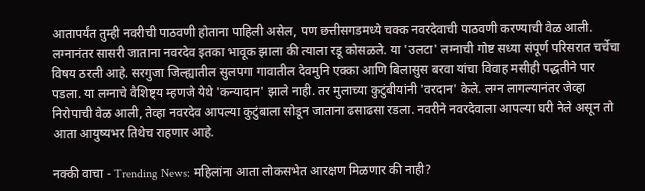आतापर्यंत तुम्ही नवरीची पाठवणी होताना पाहिली असेल, पण छत्तीसगडमध्ये चक्क नवरदेवाची पाठवणी करण्याची वेळ आली. लग्नानंतर सासरी जाताना नवरदेव इतका भावूक झाला की त्याला रडू कोसळले. या 'उलटा' लग्नाची गोष्ट सध्या संपूर्ण परिसरात चर्चेचा विषय ठरली आहे. सरगुजा जिल्ह्यातील सुलपगा गावातील देवमुनि एक्का आणि बिलासुस बरवा यांचा विवाह मसीही पद्धतीने पार पडला. या लग्नाचे वैशिष्ट्य म्हणजे येथे 'कन्यादान' झाले नाही. तर मुलाच्या कुटुंबीयांनी 'वरदान' केले. लग्न लागल्यानंतर जेव्हा निरोपाची वेळ आली, तेव्हा नवरदेव आपल्या कुटुंबाला सोडून जाताना ढसाढसा रडला. नवरीने नवरदेवाला आपल्या घरी नेले असून तो आता आयुष्यभर तिथेच राहणार आहे.

नक्की वाचा - Trending News: महिलांना आता लोकसभेत आरक्षण मिळणार की नाही?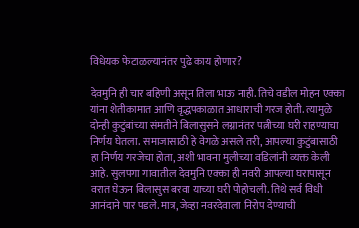विधेयक फेटाळल्यानंतर पुढे काय होणार?

देवमुनि ही चार बहिणी असून तिला भाऊ नाही. तिचे वडील मोहन एक्का यांना शेतीकामात आणि वृद्धपकाळात आधाराची गरज होती. त्यामुळे दोन्ही कुटुंबांच्या संमतीने बिलासुसने लग्नानंतर पत्नीच्या घरी राहण्याचा निर्णय घेतला. समाजासाठी हे वेगळे असले तरी, आपल्या कुटुंबासाठी हा निर्णय गरजेचा होता, अशी भावना मुलीच्या वडिलांनी व्यक्त केली आहे. सुलपगा गावातील देवमुनि एक्का ही नवरी आपल्या घरापासून वरात घेऊन बिलासुस बरवा याच्या घरी पोहोचली. तिथे सर्व विधी आनंदाने पार पडले. मात्र, जेव्हा नवरदेवाला निरोप देण्याची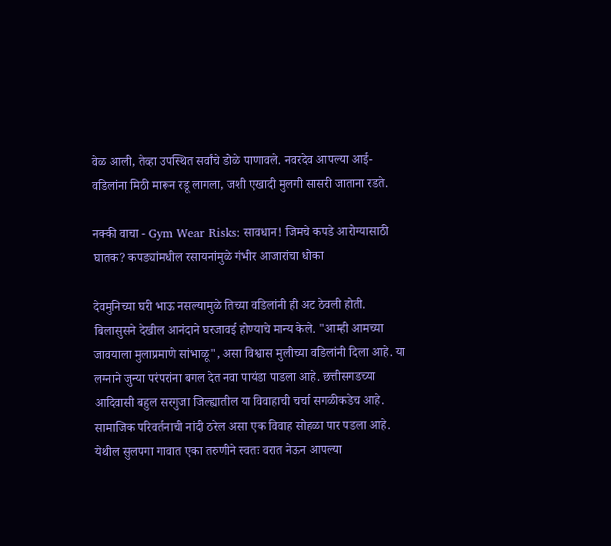वेळ आली, तेव्हा उपस्थित सर्वांचे डोळे पाणावले. नवरदेव आपल्या आई-वडिलांना मिठी मारून रडू लागला, जशी एखादी मुलगी सासरी जाताना रडते.

नक्की वाचा - Gym Wear Risks: सावधान! जिमचे कपडे आरोग्यासाठी घातक? कपड्यांमधील रसायनांमुळे गंभीर आजारांचा धोका

देवमुनिच्या घरी भाऊ नसल्यामुळे तिच्या वडिलांनी ही अट ठेवली होती. बिलासुसने देखील आनंदाने घरजावई होण्याचे मान्य केले. "आम्ही आमच्या जावयाला मुलाप्रमाणे सांभाळू", असा विश्वास मुलीच्या वडिलांनी दिला आहे. या लग्नाने जुन्या परंपरांना बगल देत नवा पायंडा पाडला आहे. छत्तीसगडच्या आदिवासी बहुल सरगुजा जिल्ह्यातील या विवाहाची चर्चा सगळीकडेच आहे. सामाजिक परिवर्तनाची नांदी ठरेल असा एक विवाह सोहळा पार पडला आहे. येथील सुलपगा गावात एका तरुणीने स्वतः वरात नेऊन आपल्या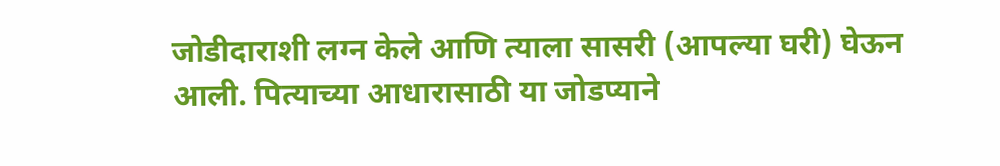जोडीदाराशी लग्न केले आणि त्याला सासरी (आपल्या घरी) घेऊन आली. पित्याच्या आधारासाठी या जोडप्याने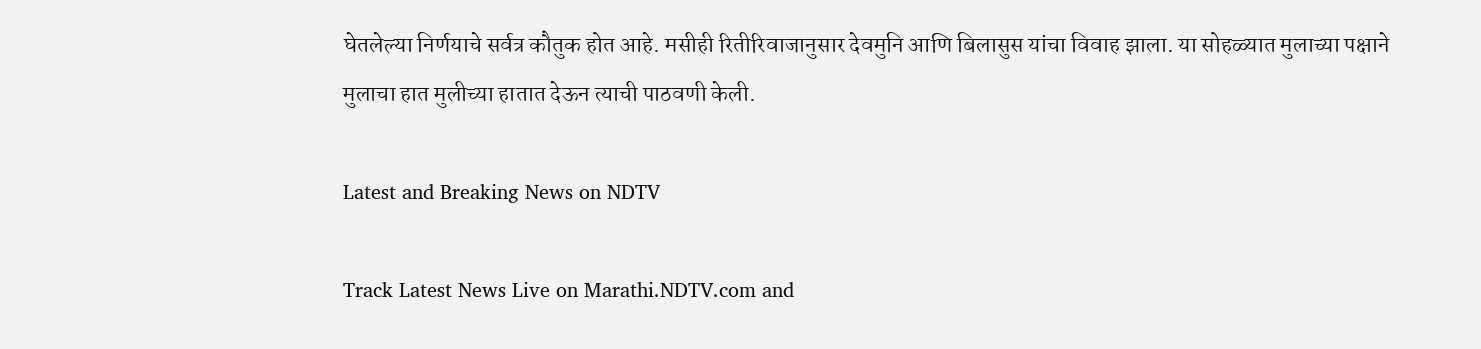घेतलेल्या निर्णयाचे सर्वत्र कौतुक होत आहे. मसीही रितीरिवाजानुसार देवमुनि आणि बिलासुस यांचा विवाह झाला. या सोहळ्यात मुलाच्या पक्षाने मुलाचा हात मुलीच्या हातात देऊन त्याची पाठवणी केली.

Latest and Breaking News on NDTV

Track Latest News Live on Marathi.NDTV.com and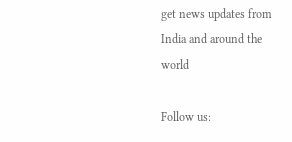get news updates from India and around the world

Follow us: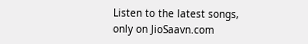Listen to the latest songs, only on JioSaavn.com